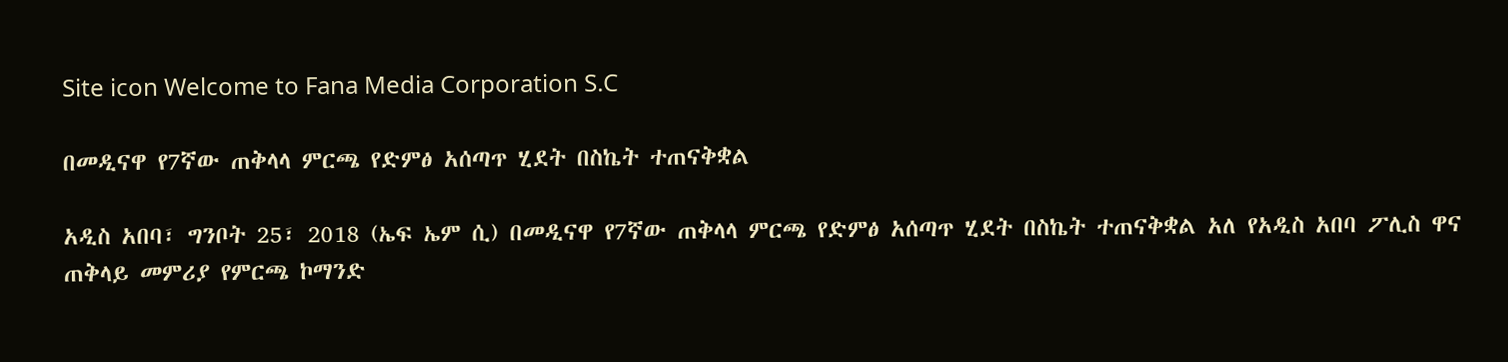Site icon Welcome to Fana Media Corporation S.C

በመዲናዋ የ7ኛው ጠቅላላ ምርጫ የድምፅ አሰጣጥ ሂደት በስኬት ተጠናቅቋል

አዲስ አበባ፣ ግንቦት 25፣ 2018 (ኤፍ ኤም ሲ) በመዲናዋ የ7ኛው ጠቅላላ ምርጫ የድምፅ አሰጣጥ ሂደት በስኬት ተጠናቅቋል አለ የአዲስ አበባ ፖሊስ ዋና ጠቅላይ መምሪያ የምርጫ ኮማንድ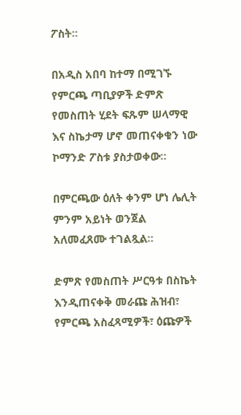ፖስት።

በአዲስ አበባ ከተማ በሚገኙ የምርጫ ጣቢያዎች ድምጽ የመስጠት ሂደት ፍጹም ሠላማዊ እና ስኬታማ ሆኖ መጠናቀቁን ነው ኮማንድ ፖስቱ ያስታወቀው።

በምርጫው ዕለት ቀንም ሆነ ሌሊት ምንም አይነት ወንጀል አለመፈጸሙ ተገልጿል።

ድምጽ የመስጠት ሥርዓቱ በስኬት እንዲጠናቀቅ መራጩ ሕዝብ፣ የምርጫ አስፈጻሚዎች፣ ዕጩዎች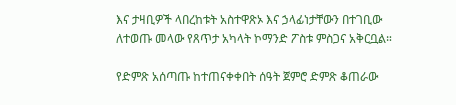እና ታዛቢዎች ላበረከቱት አስተዋጽኦ እና ኃላፊነታቸውን በተገቢው ለተወጡ መላው የጸጥታ አካላት ኮማንድ ፖስቱ ምስጋና አቅርቧል።

የድምጽ አሰጣጡ ከተጠናቀቀበት ሰዓት ጀምሮ ድምጽ ቆጠራው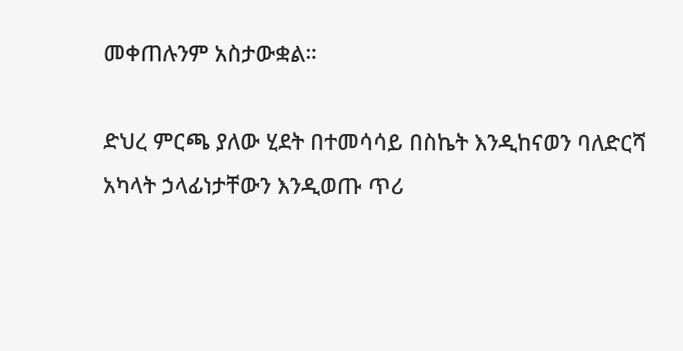መቀጠሉንም አስታውቋል።

ድህረ ምርጫ ያለው ሂደት በተመሳሳይ በስኬት እንዲከናወን ባለድርሻ አካላት ኃላፊነታቸውን እንዲወጡ ጥሪ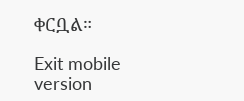ቀርቧል።

Exit mobile version